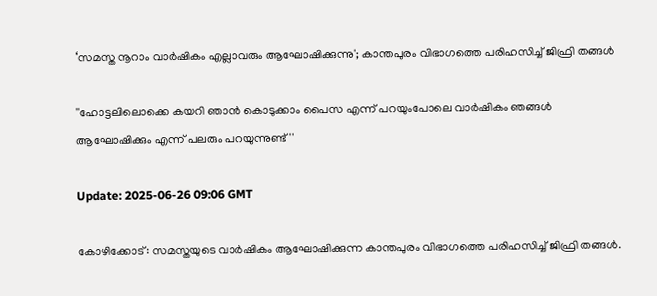‘സമസ്ത നൂറാം വാർഷികം എല്ലാവരും ആഘോഷിക്കുന്നു'; കാന്തപുരം വിഭാഗത്തെ പരിഹസിച്ച് ജിഫ്രി തങ്ങൾ

''ഹോട്ടലിലൊക്കെ കയറി ഞാൻ കൊടുക്കാം പൈസ എന്ന് പറയുംപോലെ വാർഷികം ഞങ്ങൾ ആഘോഷിക്കും എന്ന് പലരും പറയുന്നുണ്ട്''

Update: 2025-06-26 09:06 GMT

കോഴിക്കോട്: സമസ്തയുടെ വാർഷികം ആഘോഷിക്കുന്ന കാന്തപുരം വിഭാഗത്തെ പരിഹസിച്ച് ജിഫ്രി തങ്ങൾ.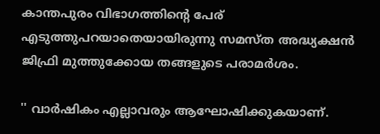കാന്തപുരം വിഭാഗത്തിന്റെ പേര് എടുത്തുപറയാതെയായിരുന്നു സമസ്ത അദ്ധ്യക്ഷൻ ജിഫ്രി മുത്തുക്കോയ തങ്ങളുടെ പരാമർശം.

'' വാർഷികം എല്ലാവരും ആഘോഷിക്കുകയാണ്.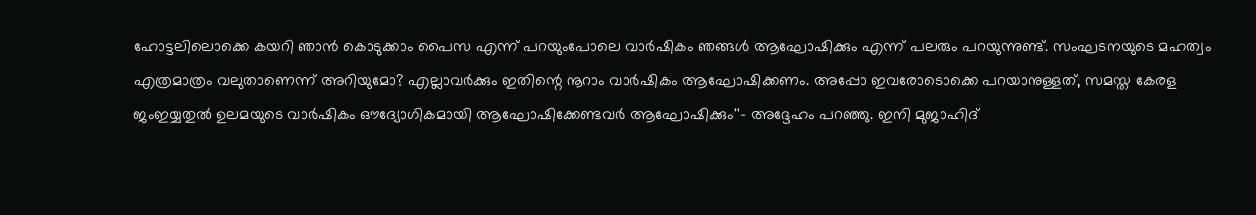ഹോട്ടലിലൊക്കെ കയറി ഞാൻ കൊടുക്കാം പൈസ എന്ന് പറയുംപോലെ വാർഷികം ഞങ്ങൾ ആഘോഷിക്കും എന്ന് പലരും പറയുന്നുണ്ട്. സംഘടനയുടെ മഹത്വം എത്രമാത്രം വലുതാണെന്ന് അറിയുമോ? എല്ലാവർക്കും ഇതിന്റെ നൂറാം വാർഷികം ആഘോഷിക്കണം. അപ്പോ ഇവരോടൊക്കെ പറയാനുള്ളത്, സമസ്ത കേരള ജംഇയ്യതുൽ ഉലമയുടെ വാർഷികം ഔദ്യോഗികമായി ആഘോഷിക്കേണ്ടവർ ആഘോഷിക്കും''- അദ്ദേഹം പറഞ്ഞു. ഇനി മുജാഹിദ്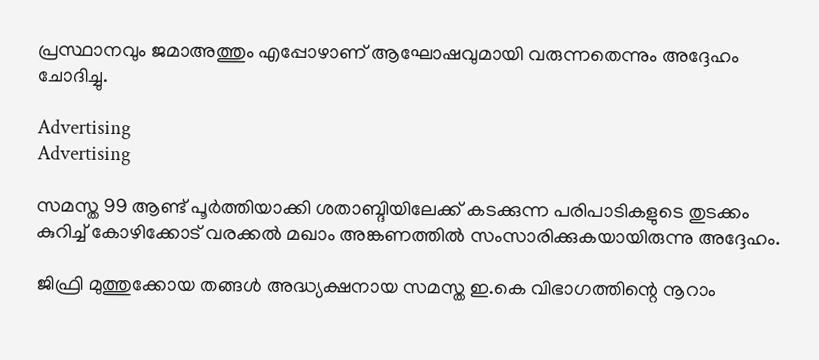പ്രസ്ഥാനവും ജമാഅത്തും എപ്പോഴാണ് ആഘോഷവുമായി വരുന്നതെന്നും അദ്ദേഹം ചോദിച്ചു.

Advertising
Advertising

സമസ്ത 99 ആണ്ട് പൂര്‍ത്തിയാക്കി ശതാബ്ദിയിലേക്ക് കടക്കുന്ന പരിപാടികളുടെ തുടക്കം കുറിച്ച് കോഴിക്കോട് വരക്കല്‍ മഖാം അങ്കണത്തില്‍ സംസാരിക്കുകയായിരുന്നു അദ്ദേഹം.

ജിഫ്രി മുത്തുക്കോയ തങ്ങള്‍ അദ്ധ്യക്ഷനായ സമസ്ത ഇ.കെ വിഭാഗത്തിന്റെ നൂറാം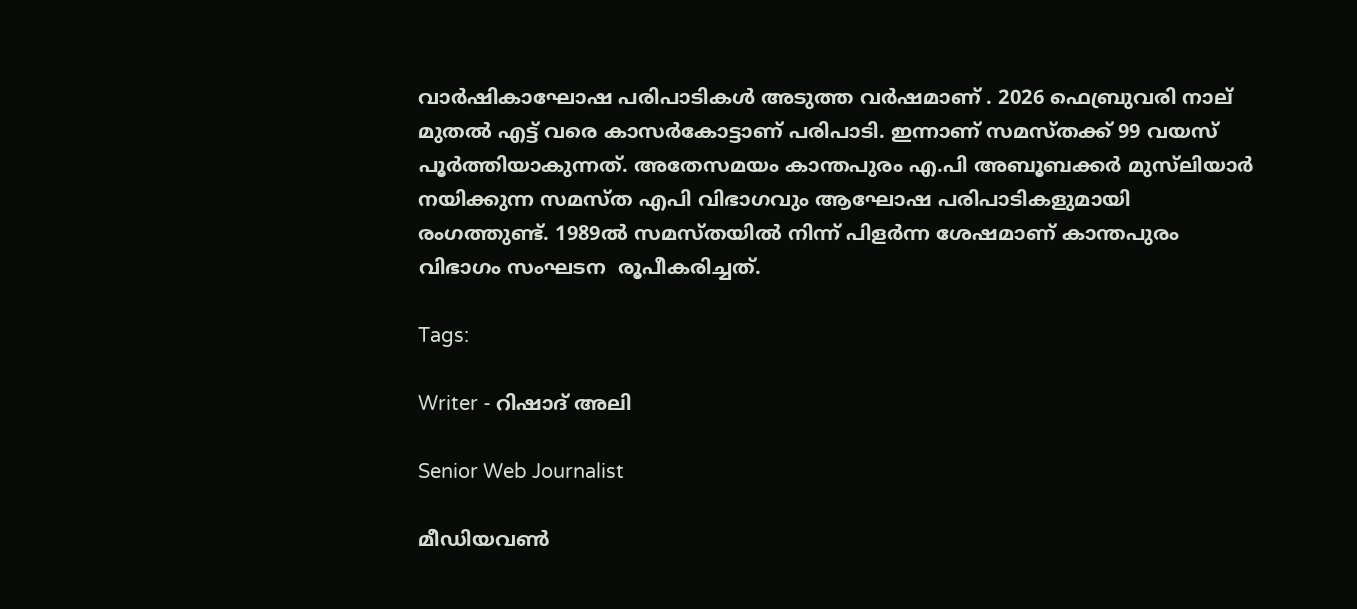വാര്‍ഷികാഘോഷ പരിപാടികള്‍ അടുത്ത വര്‍ഷമാണ് . 2026 ഫെബ്രുവരി നാല് മുതൽ എട്ട് വരെ കാസർകോട്ടാണ് പരിപാടി. ഇന്നാണ് സമസ്തക്ക് 99 വയസ് പൂര്‍ത്തിയാകുന്നത്. അതേസമയം കാന്തപുരം എ.പി അബൂബക്കര്‍ മുസ്‌ലിയാർ നയിക്കുന്ന സമസ്ത എപി വിഭാഗവും ആഘോഷ പരിപാടികളുമായി രംഗത്തുണ്ട്. 1989ൽ സമസ്തയിൽ നിന്ന് പിളർന്ന ശേഷമാണ് കാന്തപുരം വിഭാഗം സംഘടന  രൂപീകരിച്ചത്.

Tags:

Writer - റിഷാദ് അലി

Senior Web Journalist

മീഡിയവൺ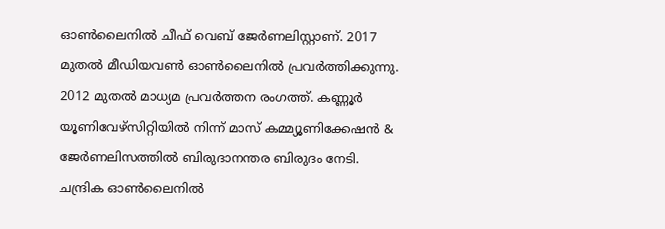ഓൺലൈനിൽ ചീഫ് വെബ് ജേർണലിസ്റ്റാണ്. 2017 മുതൽ മീഡിയവൺ ഓൺലൈനിൽ പ്രവർത്തിക്കുന്നു. 2012 മുതൽ മാധ്യമ പ്രവർത്തന രംഗത്ത്. കണ്ണൂര്‍ യൂണിവേഴ്‌സിറ്റിയിൽ നിന്ന് മാസ് കമ്മ്യൂണിക്കേഷന്‍ & ജേര്‍ണലിസത്തില്‍ ബിരുദാനന്തര ബിരുദം നേടി. ചന്ദ്രിക ഓണ്‍ലൈനില്‍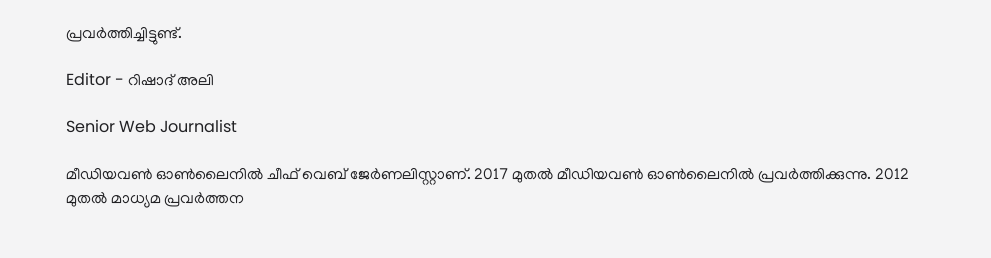പ്രവര്‍ത്തിച്ചിട്ടുണ്ട്.

Editor - റിഷാദ് അലി

Senior Web Journalist

മീഡിയവൺ ഓൺലൈനിൽ ചീഫ് വെബ് ജേർണലിസ്റ്റാണ്. 2017 മുതൽ മീഡിയവൺ ഓൺലൈനിൽ പ്രവർത്തിക്കുന്നു. 2012 മുതൽ മാധ്യമ പ്രവർത്തന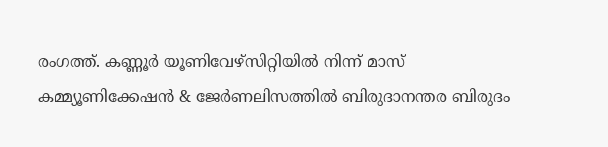രംഗത്ത്. കണ്ണൂര്‍ യൂണിവേഴ്‌സിറ്റിയിൽ നിന്ന് മാസ് കമ്മ്യൂണിക്കേഷന്‍ & ജേര്‍ണലിസത്തില്‍ ബിരുദാനന്തര ബിരുദം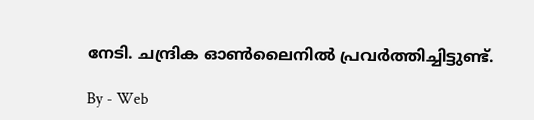നേടി. ചന്ദ്രിക ഓണ്‍ലൈനില്‍ പ്രവര്‍ത്തിച്ചിട്ടുണ്ട്.

By - Web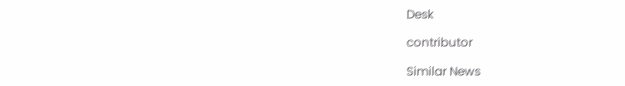Desk

contributor

Similar News